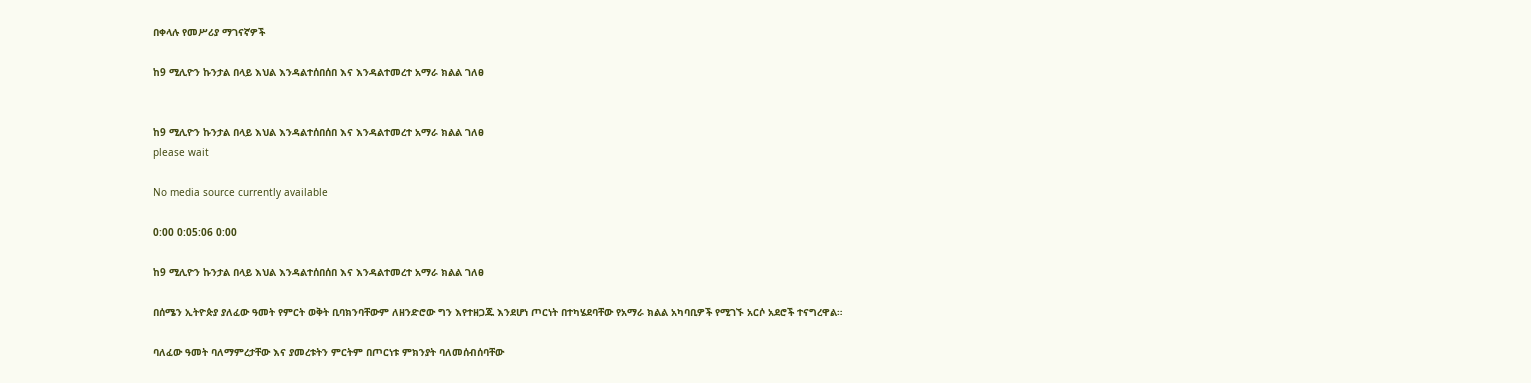በቀላሉ የመሥሪያ ማገናኛዎች

ከ9 ሚሊዮን ኩንታል በላይ እህል እንዳልተሰበሰበ እና እንዳልተመረተ አማራ ክልል ገለፀ


ከ9 ሚሊዮን ኩንታል በላይ እህል እንዳልተሰበሰበ እና እንዳልተመረተ አማራ ክልል ገለፀ
please wait

No media source currently available

0:00 0:05:06 0:00

ከ9 ሚሊዮን ኩንታል በላይ እህል እንዳልተሰበሰበ እና እንዳልተመረተ አማራ ክልል ገለፀ

በሰሜን ኢትዮጵያ ያለፈው ዓመት የምርት ወቅት ቢባክንባቸውም ለዘንድሮው ግን እየተዘጋጁ እንደሆነ ጦርነት በተካሄደባቸው የአማራ ክልል አካባቢዎች የሚገኙ አርሶ አደሮች ተናግረዋል።

ባለፈው ዓመት ባለማምረታቸው እና ያመረቱትን ምርትም በጦርነቱ ምክንያት ባለመሰብሰባቸው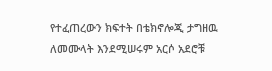የተፈጠረውን ክፍተት በቴክኖሎጂ ታግዘዉ ለመሙላት እንደሚሠሩም አርሶ አደሮቹ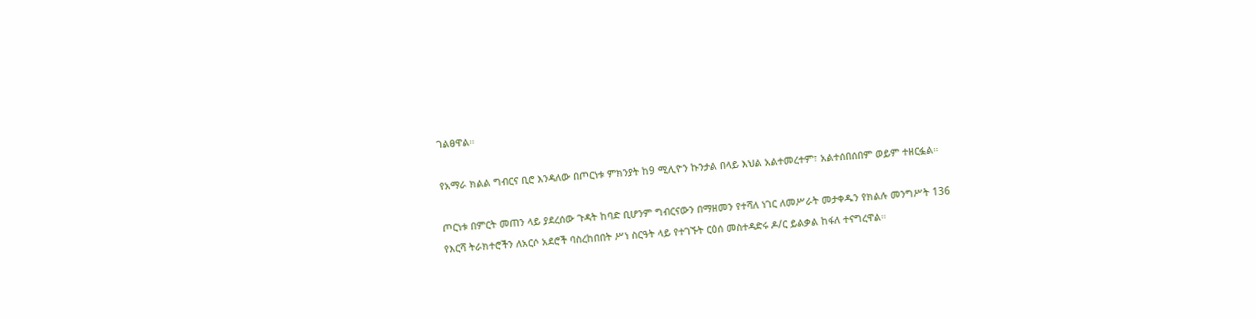ገልፀዋል።

የአማራ ክልል ግብርና ቢሮ እንዳለው በጦርነቱ ምክንያት ከ9 ሚሊዮን ኩንታል በላይ እህል አልተመረተም፣ አልተሰበሰበም ወይም ተዘርፏል።

ጦርነቱ በምርት መጠን ላይ ያደረሰው ጉዳት ከባድ ቢሆንም ግብርናውን በማዘመን የተሻለ ነገር ለመሥራት መታቀዱን የክልሉ መንግሥት 136 የእርሻ ትራክተሮችን ለአርሶ አደሮች ባስረከበበት ሥነ ስርዓት ላይ የተገኙት ርዕሰ መስተዳድሩ ዶ/ር ይልቃል ከፋለ ተናግረዋል።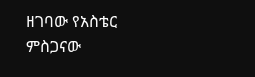ዘገባው የአስቴር ምስጋናው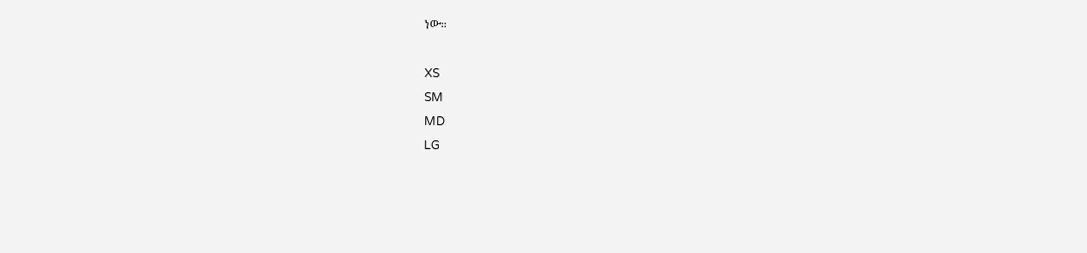ነው።

XS
SM
MD
LG